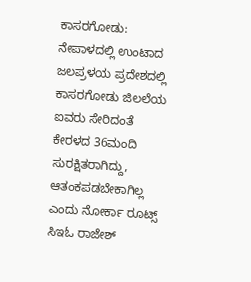ಕಾಸರಗೋಡು: ನೇಪಾಳದಲ್ಲಿ ಉಂಟಾದ ಜಲಪ್ರಳಯ ಪ್ರದೇಶದಲ್ಲಿ ಕಾಸರಗೋಡು ಜಿಲಲೆಯ ಐವರು ಸೇರಿದಂತೆ ಕೇರಳದ 36ಮಂದಿ ಸುರಕ್ಷಿತರಾಗಿದ್ದು, ಆತಂಕಪಡಬೇಕಾಗಿಲ್ಲ ಎಂದು ನೋರ್ಕಾ ರೂಟ್ಸ್ ಸಿಇಓ ರಾಜೇಶ್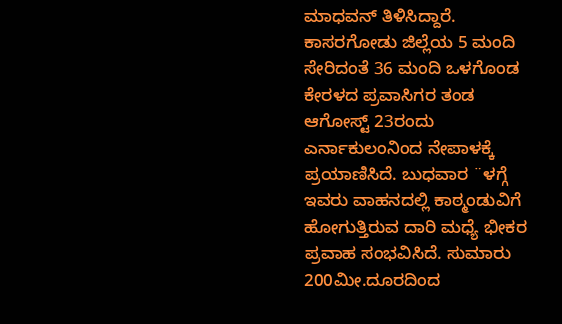ಮಾಧವನ್ ತಿಳಿಸಿದ್ದಾರೆ.
ಕಾಸರಗೋಡು ಜಿಲ್ಲೆಯ 5 ಮಂದಿ ಸೇರಿದಂತೆ 36 ಮಂದಿ ಒಳಗೊಂಡ ಕೇರಳದ ಪ್ರವಾಸಿಗರ ತಂಡ ಆಗೋಸ್ಟ್ 23ರಂದು ಎರ್ನಾಕುಲಂನಿಂದ ನೇಪಾಳಕ್ಕೆ ಪ್ರಯಾಣಿಸಿದೆ. ಬುಧವಾರ ¨ಳಗ್ಗೆ ಇವರು ವಾಹನದಲ್ಲಿ ಕಾಠ್ಮಂಡುವಿಗೆ ಹೋಗುತ್ತಿರುವ ದಾರಿ ಮಧ್ಯೆ ಭೀಕರ ಪ್ರವಾಹ ಸಂಭವಿಸಿದೆ. ಸುಮಾರು 200ಮೀ.ದೂರದಿಂದ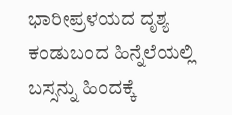ಭಾರೀಪ್ರಳಯದ ದೃಶ್ಯ ಕಂಡುಬಂದ ಹಿನ್ನೆಲೆಯಲ್ಲಿ ಬಸ್ಸನ್ನು ಹಿಂದಕ್ಕೆ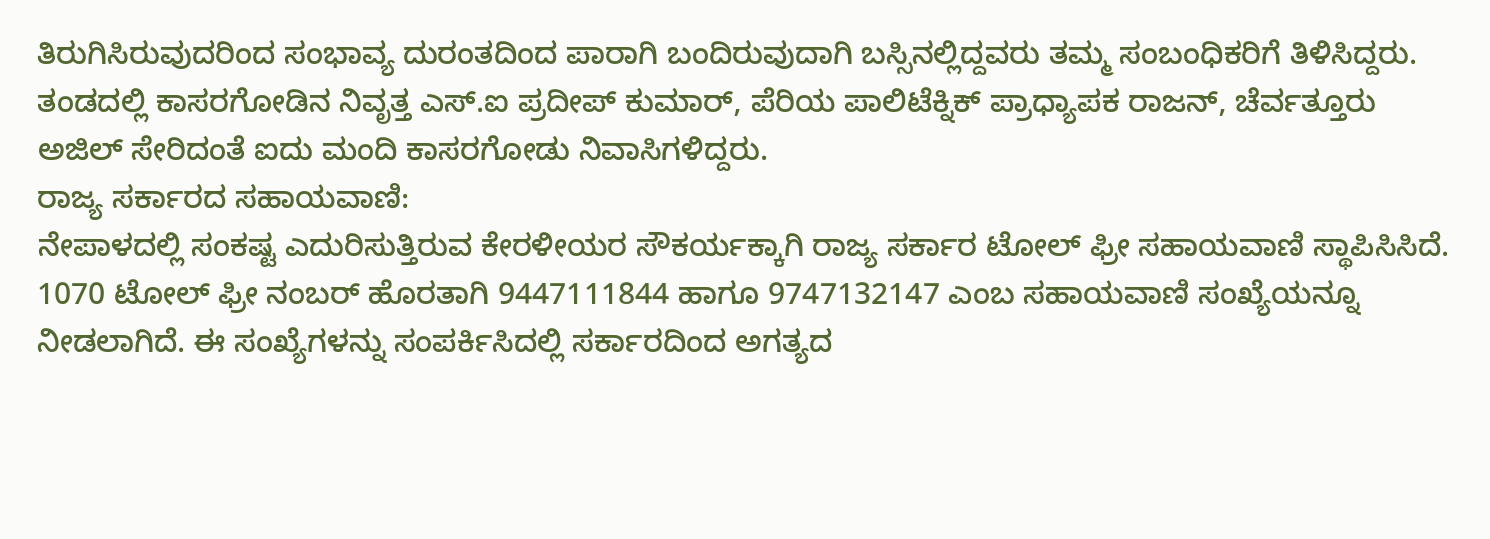ತಿರುಗಿಸಿರುವುದರಿಂದ ಸಂಭಾವ್ಯ ದುರಂತದಿಂದ ಪಾರಾಗಿ ಬಂದಿರುವುದಾಗಿ ಬಸ್ಸಿನಲ್ಲಿದ್ದವರು ತಮ್ಮ ಸಂಬಂಧಿಕರಿಗೆ ತಿಳಿಸಿದ್ದರು.
ತಂಡದಲ್ಲಿ ಕಾಸರಗೋಡಿನ ನಿವೃತ್ತ ಎಸ್.ಐ ಪ್ರದೀಪ್ ಕುಮಾರ್, ಪೆರಿಯ ಪಾಲಿಟೆಕ್ನಿಕ್ ಪ್ರಾಧ್ಯಾಪಕ ರಾಜನ್, ಚೆರ್ವತ್ತೂರು ಅಜಿಲ್ ಸೇರಿದಂತೆ ಐದು ಮಂದಿ ಕಾಸರಗೋಡು ನಿವಾಸಿಗಳಿದ್ದರು.
ರಾಜ್ಯ ಸರ್ಕಾರದ ಸಹಾಯವಾಣಿ:
ನೇಪಾಳದಲ್ಲಿ ಸಂಕಷ್ಟ ಎದುರಿಸುತ್ತಿರುವ ಕೇರಳೀಯರ ಸೌಕರ್ಯಕ್ಕಾಗಿ ರಾಜ್ಯ ಸರ್ಕಾರ ಟೋಲ್ ಫ್ರೀ ಸಹಾಯವಾಣಿ ಸ್ಥಾಪಿಸಿಸಿದೆ. 1070 ಟೋಲ್ ಫ್ರೀ ನಂಬರ್ ಹೊರತಾಗಿ 9447111844 ಹಾಗೂ 9747132147 ಎಂಬ ಸಹಾಯವಾಣಿ ಸಂಖ್ಯೆಯನ್ನೂ ನೀಡಲಾಗಿದೆ. ಈ ಸಂಖ್ಯೆಗಳನ್ನು ಸಂಪರ್ಕಿಸಿದಲ್ಲಿ ಸರ್ಕಾರದಿಂದ ಅಗತ್ಯದ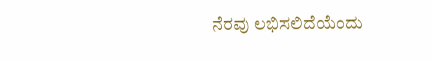ನೆರವು ಲಭಿಸಲಿದೆಯೆಂದು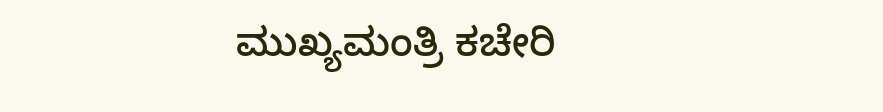ಮುಖ್ಯಮಂತ್ರಿ ಕಚೇರಿ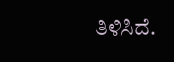ತಿಳಿಸಿದೆ.